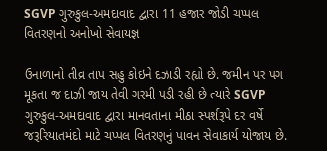SGVP ગુરુકુલ-અમદાવાદ દ્વારા 11 હજાર જોડી ચપ્પલ વિતરણનો અનોખો સેવાયજ્ઞ

ઉનાળાનો તીવ્ર તાપ સહુ કોઇને દઝાડી રહ્યો છે. જમીન પર પગ મૂકતા જ દાઝી જાય તેવી ગરમી પડી રહી છે ત્યારે SGVP ગુરુકુલ-અમદાવાદ દ્વારા માનવતાના મીઠા સ્પર્શરૂપે દર વર્ષે જરૂરિયાતમંદો માટે ચપ્પલ વિતરણનું પાવન સેવાકાર્ય યોજાય છે.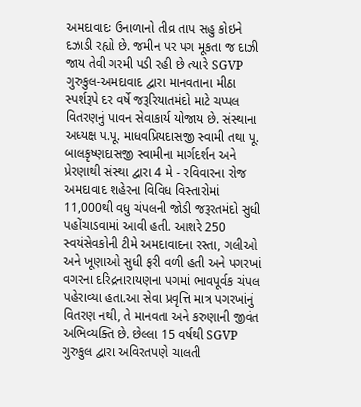અમદાવાદઃ ઉનાળાનો તીવ્ર તાપ સહુ કોઇને દઝાડી રહ્યો છે. જમીન પર પગ મૂકતા જ દાઝી જાય તેવી ગરમી પડી રહી છે ત્યારે SGVP ગુરુકુલ-અમદાવાદ દ્વારા માનવતાના મીઠા સ્પર્શરૂપે દર વર્ષે જરૂરિયાતમંદો માટે ચપ્પલ વિતરણનું પાવન સેવાકાર્ય યોજાય છે. સંસ્થાના અધ્યક્ષ પ.પૂ. માધવપ્રિયદાસજી સ્વામી તથા પૂ. બાલકૃષ્ણદાસજી સ્વામીના માર્ગદર્શન અને પ્રેરણાથી સંસ્થા દ્વારા 4 મે - રવિવારના રોજ અમદાવાદ શહેરના વિવિધ વિસ્તારોમાં 11,000થી વધુ ચંપલની જોડી જરૂરતમંદો સુધી પહોંચાડવામાં આવી હતી. આશરે 250 સ્વયંસેવકોની ટીમે અમદાવાદના રસ્તા, ગલીઓ અને ખૂણાઓ સુધી ફરી વળી હતી અને પગરખાં વગરના દરિદ્રનારાયણના પગમાં ભાવપૂર્વક ચંપલ પહેરાવ્યા હતા.આ સેવા પ્રવૃત્તિ માત્ર પગરખાંનું વિતરણ નથી, તે માનવતા અને કરુણાની જીવંત અભિવ્યક્તિ છે. છેલ્લા 15 વર્ષથી SGVP ગુરુકુલ દ્વારા અવિરતપણે ચાલતી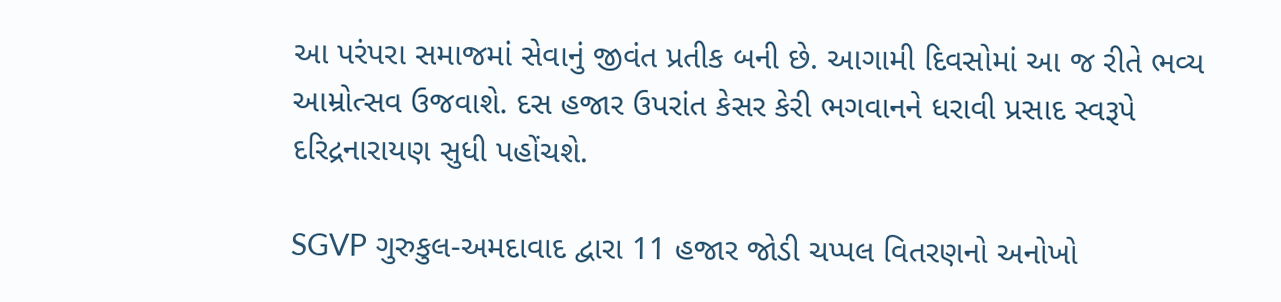આ પરંપરા સમાજમાં સેવાનું જીવંત પ્રતીક બની છે. આગામી દિવસોમાં આ જ રીતે ભવ્ય આમ્રોત્સવ ઉજવાશે. દસ હજાર ઉપરાંત કેસર કેરી ભગવાનને ધરાવી પ્રસાદ સ્વરૂપે દરિદ્રનારાયણ સુધી પહોંચશે.

SGVP ગુરુકુલ-અમદાવાદ દ્વારા 11 હજાર જોડી ચપ્પલ વિતરણનો અનોખો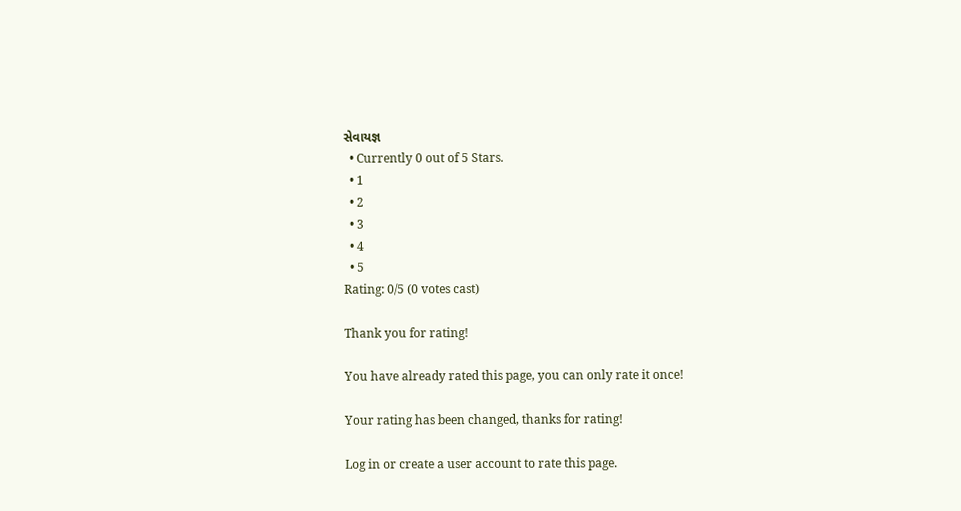સેવાયજ્ઞ
  • Currently 0 out of 5 Stars.
  • 1
  • 2
  • 3
  • 4
  • 5
Rating: 0/5 (0 votes cast)

Thank you for rating!

You have already rated this page, you can only rate it once!

Your rating has been changed, thanks for rating!

Log in or create a user account to rate this page.